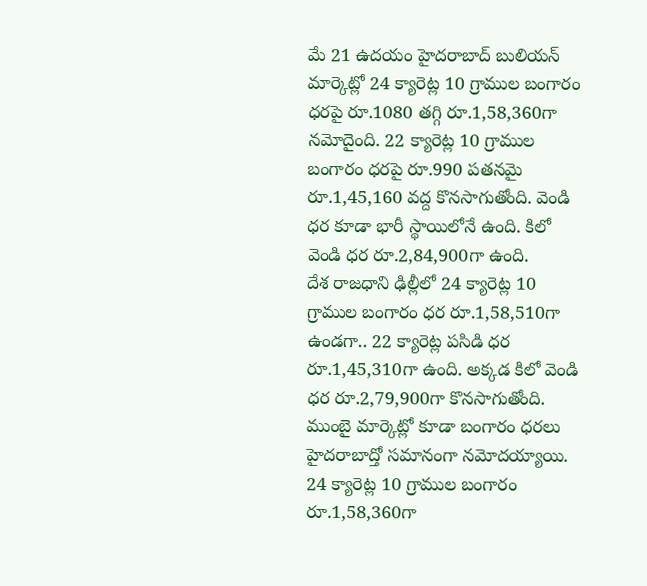మే 21 ఉదయం హైదరాబాద్ బులియన్ మార్కెట్లో 24 క్యారెట్ల 10 గ్రాముల బంగారం ధరపై రూ.1080 తగ్గి రూ.1,58,360గా నమోదైంది. 22 క్యారెట్ల 10 గ్రాముల బంగారం ధరపై రూ.990 పతనమై రూ.1,45,160 వద్ద కొనసాగుతోంది. వెండి ధర కూడా భారీ స్థాయిలోనే ఉంది. కిలో వెండి ధర రూ.2,84,900గా ఉంది.
దేశ రాజధాని ఢిల్లీలో 24 క్యారెట్ల 10 గ్రాముల బంగారం ధర రూ.1,58,510గా ఉండగా.. 22 క్యారెట్ల పసిడి ధర రూ.1,45,310గా ఉంది. అక్కడ కిలో వెండి ధర రూ.2,79,900గా కొనసాగుతోంది.
ముంబై మార్కెట్లో కూడా బంగారం ధరలు హైదరాబాద్తో సమానంగా నమోదయ్యాయి. 24 క్యారెట్ల 10 గ్రాముల బంగారం రూ.1,58,360గా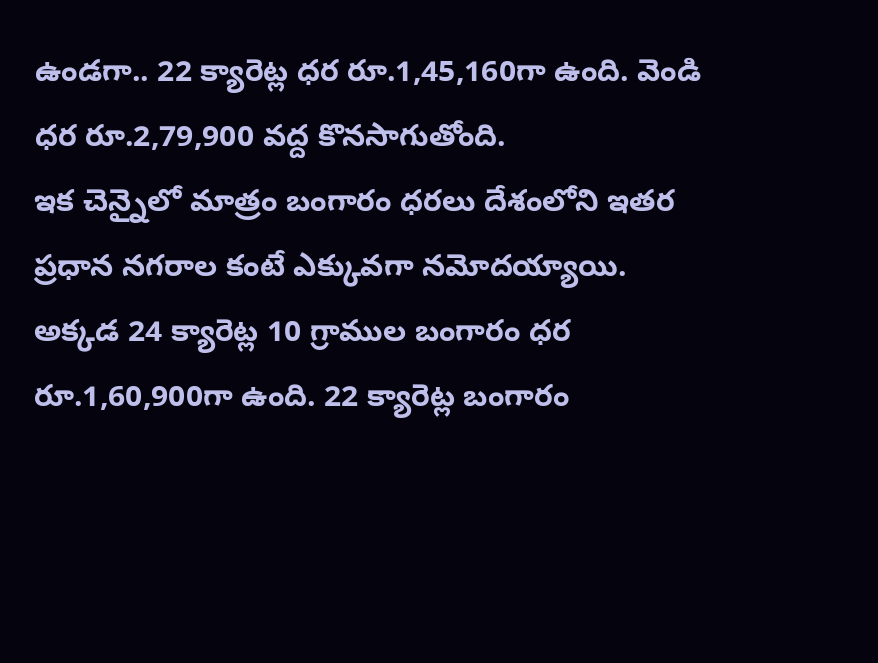ఉండగా.. 22 క్యారెట్ల ధర రూ.1,45,160గా ఉంది. వెండి ధర రూ.2,79,900 వద్ద కొనసాగుతోంది.
ఇక చెన్నైలో మాత్రం బంగారం ధరలు దేశంలోని ఇతర ప్రధాన నగరాల కంటే ఎక్కువగా నమోదయ్యాయి. అక్కడ 24 క్యారెట్ల 10 గ్రాముల బంగారం ధర రూ.1,60,900గా ఉంది. 22 క్యారెట్ల బంగారం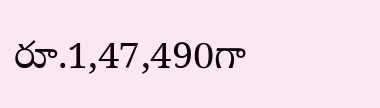రూ.1,47,490గా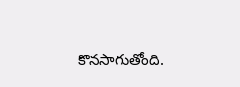కొనసాగుతోంది.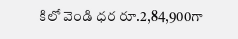కిలో వెండి ధర రూ.2,84,900గా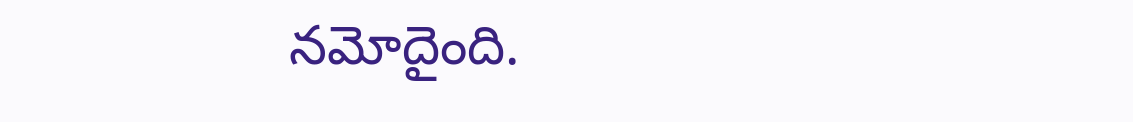నమోదైంది.